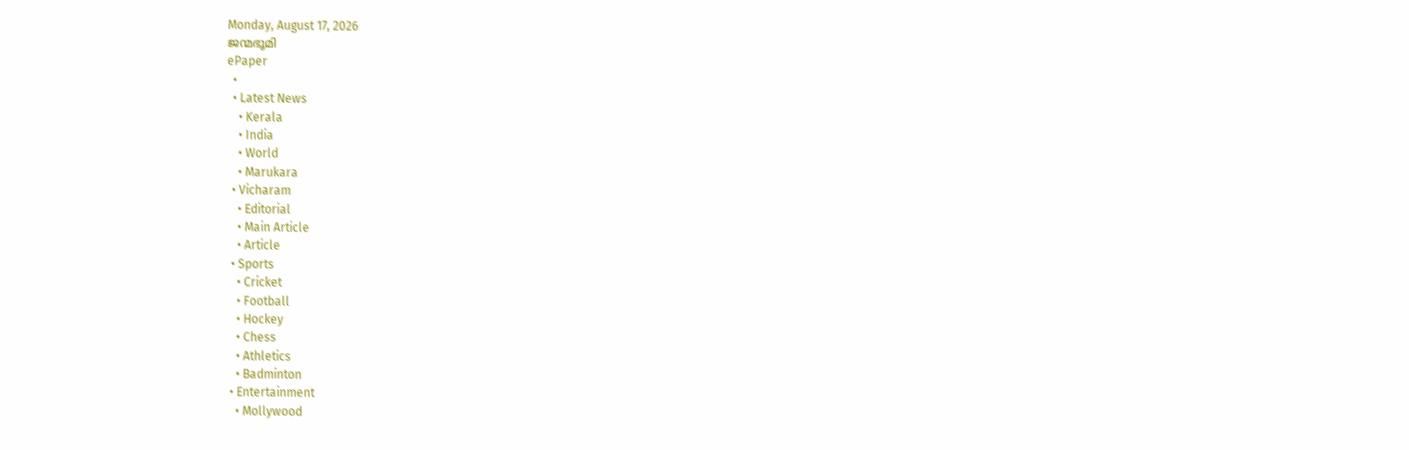Monday, August 17, 2026
ജന്മഭൂമി
ePaper
  •
  • Latest News
    • Kerala
    • India
    • World
    • Marukara
  • Vicharam
    • Editorial
    • Main Article
    • Article
  • Sports
    • Cricket
    • Football
    • Hockey
    • Chess
    • Athletics
    • Badminton
  • Entertainment
    • Mollywood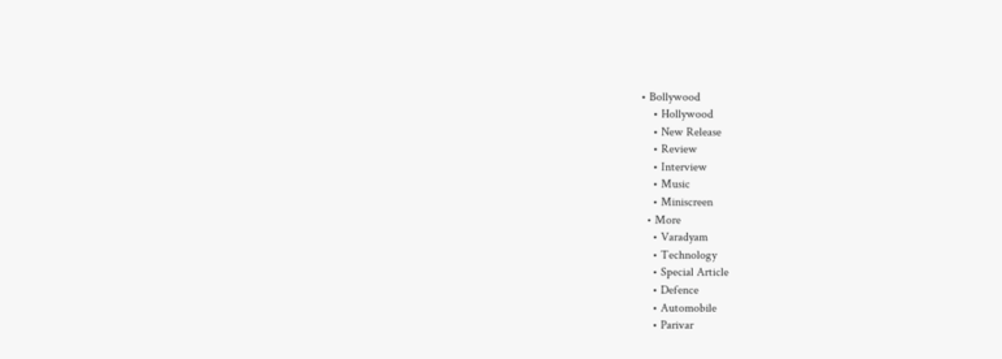• Bollywood
    • Hollywood
    • New Release
    • Review
    • Interview
    • Music
    • Miniscreen
  • More
    • Varadyam
    • Technology
    • Special Article
    • Defence
    • Automobile
    • Parivar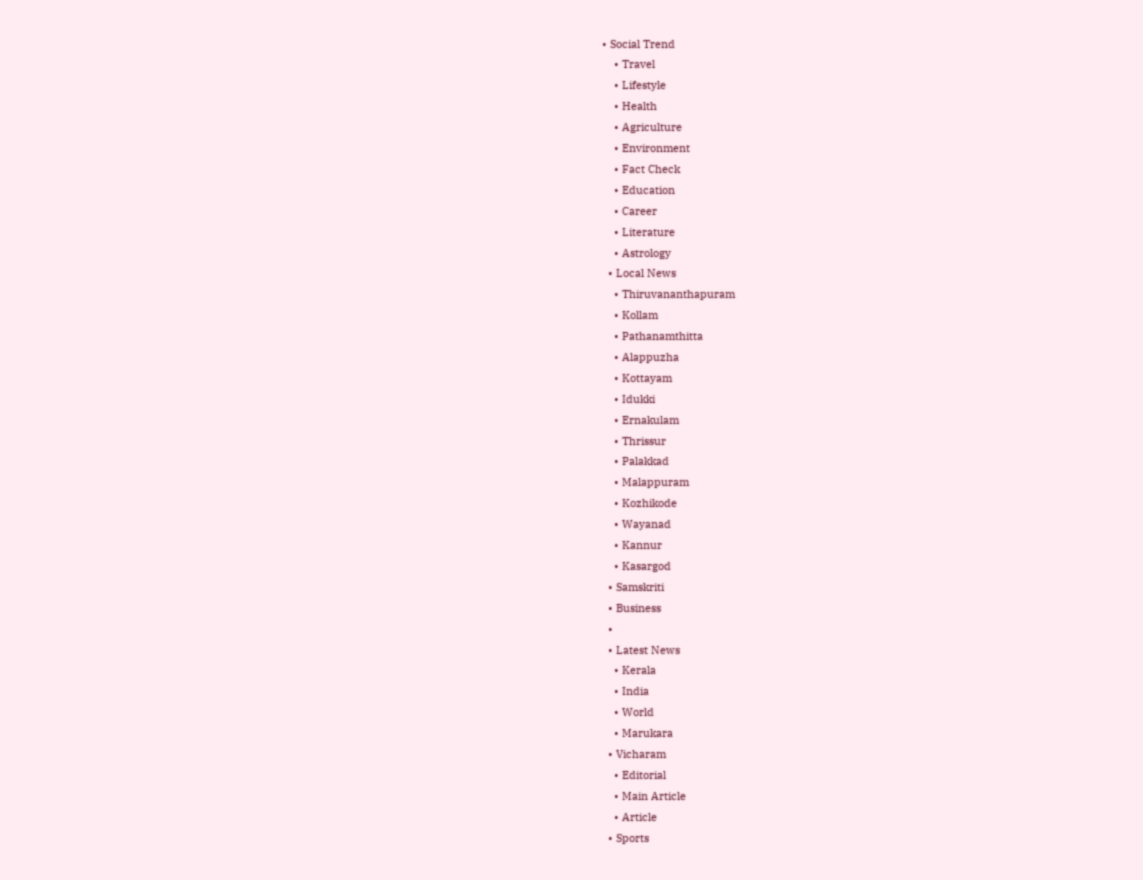• Social Trend
    • Travel
    • Lifestyle
    • Health
    • Agriculture
    • Environment
    • Fact Check
    • Education
    • Career
    • Literature
    • Astrology
  • Local News
    • Thiruvananthapuram
    • Kollam
    • Pathanamthitta
    • Alappuzha
    • Kottayam
    • Idukki
    • Ernakulam
    • Thrissur
    • Palakkad
    • Malappuram
    • Kozhikode
    • Wayanad
    • Kannur
    • Kasargod
  • Samskriti
  • Business
  •
  • Latest News
    • Kerala
    • India
    • World
    • Marukara
  • Vicharam
    • Editorial
    • Main Article
    • Article
  • Sports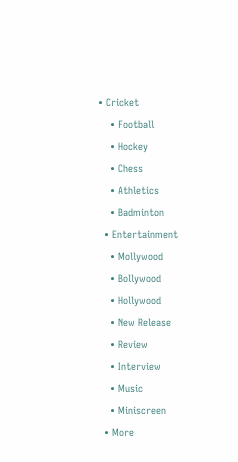• Cricket
    • Football
    • Hockey
    • Chess
    • Athletics
    • Badminton
  • Entertainment
    • Mollywood
    • Bollywood
    • Hollywood
    • New Release
    • Review
    • Interview
    • Music
    • Miniscreen
  • More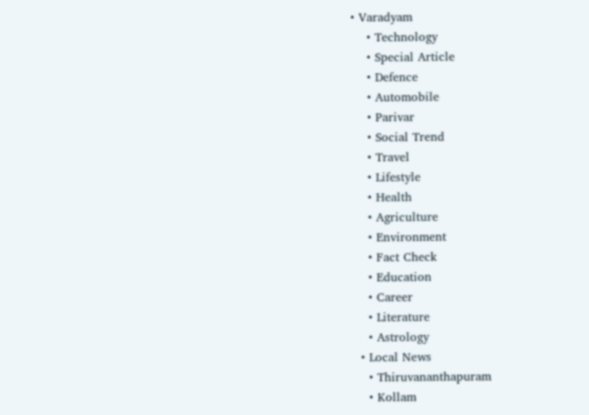• Varadyam
    • Technology
    • Special Article
    • Defence
    • Automobile
    • Parivar
    • Social Trend
    • Travel
    • Lifestyle
    • Health
    • Agriculture
    • Environment
    • Fact Check
    • Education
    • Career
    • Literature
    • Astrology
  • Local News
    • Thiruvananthapuram
    • Kollam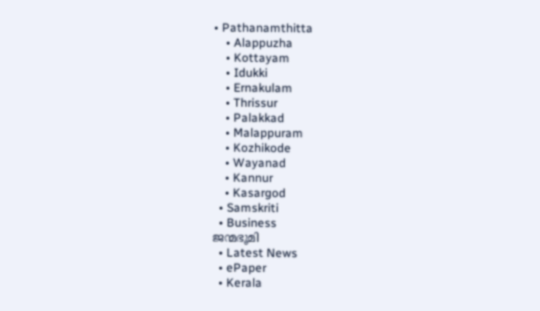• Pathanamthitta
    • Alappuzha
    • Kottayam
    • Idukki
    • Ernakulam
    • Thrissur
    • Palakkad
    • Malappuram
    • Kozhikode
    • Wayanad
    • Kannur
    • Kasargod
  • Samskriti
  • Business
ജന്മഭൂമി
  • Latest News
  • ePaper
  • Kerala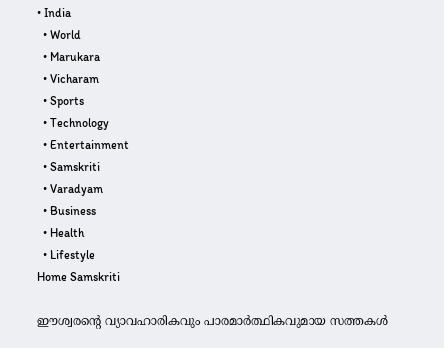• India
  • World
  • Marukara
  • Vicharam
  • Sports
  • Technology
  • Entertainment
  • Samskriti
  • Varadyam
  • Business
  • Health
  • Lifestyle
Home Samskriti

ഈശ്വരന്റെ വ്യാവഹാരികവും പാരമാര്‍ത്ഥികവുമായ സത്തകള്‍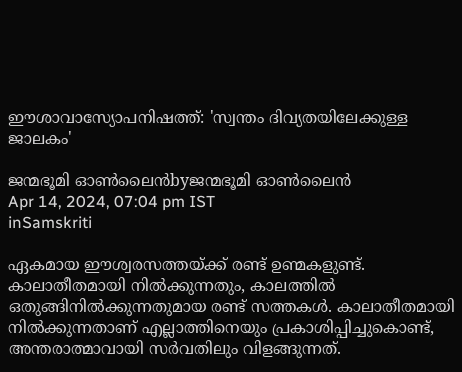ഈശാവാസ്യോപനിഷത്ത്: 'സ്വന്തം ദിവ്യതയിലേക്കുള്ള ജാലകം'

ജന്മഭൂമി ഓണ്‍ലൈന്‍byജന്മഭൂമി ഓണ്‍ലൈന്‍
Apr 14, 2024, 07:04 pm IST
inSamskriti

ഏകമായ ഈശ്വരസത്തയ്‌ക്ക് രണ്ട് ഉണ്മകളുണ്ട്. കാലാതീതമായി നില്‍ക്കുന്നതും, കാലത്തില്‍ ഒതുങ്ങിനില്‍ക്കുന്നതുമായ രണ്ട് സത്തകള്‍. കാലാതീതമായി നില്‍ക്കുന്നതാണ് എല്ലാത്തിനെയും പ്രകാശിപ്പിച്ചുകൊണ്ട്, അന്തരാത്മാവായി സര്‍വതിലും വിളങ്ങുന്നത്.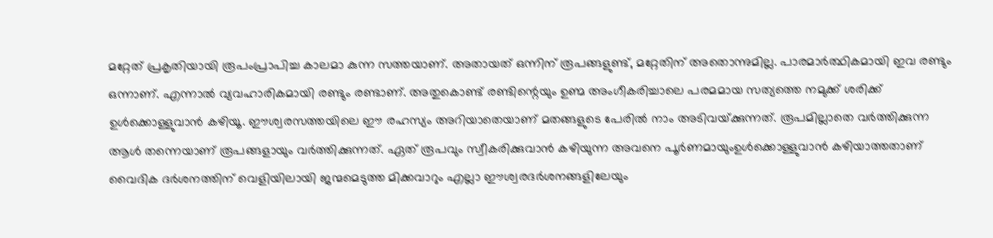മറ്റേത് പ്രകൃതിയായി രൂപംപ്രാപിച്ച കാലമാ കുന്ന സത്തയാണ്. അതായത് ഒന്നിന് രൂപങ്ങളുണ്ട്, മറ്റേതിന് അതൊന്നുമില്ല. പാരമാര്‍ത്ഥികമായി ഇവ രണ്ടും ഒന്നാണ്. എന്നാല്‍ വ്യവഹാരികമായി രണ്ടും രണ്ടാണ്. അതുകൊണ്ട് രണ്ടിന്റെയും ഉണ്മ അംഗീകരിച്ചാലെ പരമമായ സത്യത്തെ നമുക്ക് ശരിക്ക് ഉള്‍ക്കൊള്ളുവാന്‍ കഴിയൂ. ഈശ്വരസത്തയിലെ ഈ രഹസ്യം അറിയാതെയാണ് മതങ്ങളുടെ പേരില്‍ നാം അടിവയ്‌ക്കുന്നത്. രൂപമില്ലാതെ വര്‍ത്തിക്കുന്ന ആള്‍ തന്നെയാണ് രൂപങ്ങളായും വര്‍ത്തിക്കുന്നത്. ഏത് രൂപവും സ്വീകരിക്കുവാന്‍ കഴിയുന്ന അവനെ പൂര്‍ണമായുംഉള്‍ക്കൊള്ളുവാന്‍ കഴിയാത്തതാണ് വൈദിക ദര്‍ശനത്തിന് വെളിയിലായി ജന്മമെടുത്ത മിക്കവാറും എല്ലാ ഈശ്വരദര്‍ശനങ്ങളിലേയും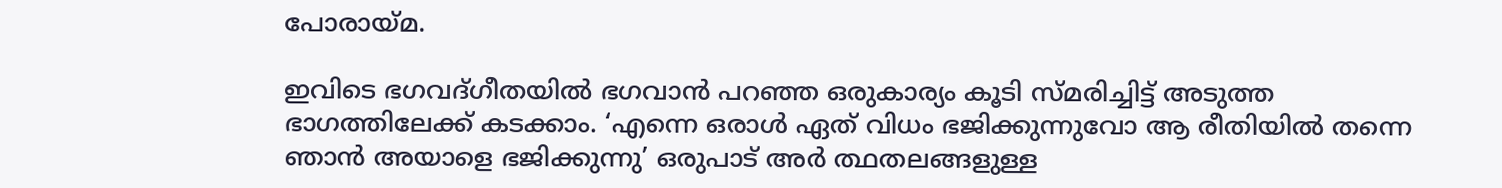പോരായ്‌മ.

ഇവിടെ ഭഗവദ്ഗീതയില്‍ ഭഗവാന്‍ പറഞ്ഞ ഒരുകാര്യം കൂടി സ്മരിച്ചിട്ട് അടുത്ത ഭാഗത്തിലേക്ക് കടക്കാം. ‘എന്നെ ഒരാള്‍ ഏത് വിധം ഭജിക്കുന്നുവോ ആ രീതിയില്‍ തന്നെ ഞാന്‍ അയാളെ ഭജിക്കുന്നു’ ഒരുപാട് അര്‍ ത്ഥതലങ്ങളുള്ള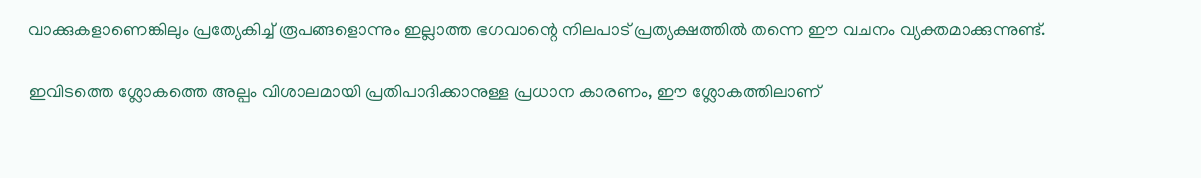വാക്കുകളാണെങ്കിലും പ്രത്യേകിച്ച് രൂപങ്ങളൊന്നും ഇല്ലാത്ത ഭഗവാന്റെ നിലപാട് പ്രത്യക്ഷത്തില്‍ തന്നെ ഈ വചനം വ്യക്തമാക്കുന്നുണ്ട്.

ഇവിടത്തെ ശ്ലോകത്തെ അല്പം വിശാലമായി പ്രതിപാദിക്കാനുള്ള പ്രധാന കാരണം, ഈ ശ്ലോകത്തിലാണ്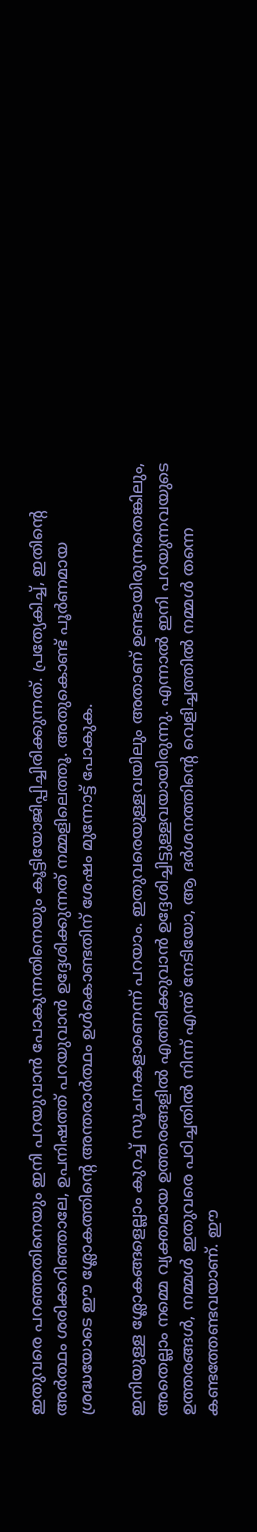ഇതുവരെ പറഞ്ഞതിനെയും ഇനി പറയുവാന്‍ പോകുന്നതിനെയും കൂട്ടിയോജിപ്പിച്ചിരിക്കുന്നത്. പ്രത്യേകിച്ച്, ഇതിന്റെ അര്‍ത്ഥം ശരിക്കറിഞ്ഞാലേ, ഉപനിഷത്ത് പറയുവാന്‍ ഉദ്ദേശിക്കുന്നത് നമ്മളിലെത്തൂ. അതുകൊണ്ട് പൂര്‍ണമായ ശ്രദ്ധയോടെ ഈ ശ്ലോകത്തിന്റെ അന്തരാര്‍ത്ഥം ഉള്‍കൊണ്ടതിന് ശേഷം മുന്നോട്ട് പോകുക.

ഇനിയുള്ള ശ്ലോകങ്ങളെല്ലാം കുറച്ച് സൂചനകളാണെന്ന് പറയാം. ഇതുവരെയുള്ളവയിലും അതാണ് ഉണ്ടായിരുന്നതെങ്കിലും, അതെല്ലാം നമ്മെ വ്യക്തമായ ഉത്തരങ്ങളില്‍ എത്തിക്കുവാന്‍ ഉദ്ദേശിച്ചിട്ടുള്ളവയായിരുന്നു. എന്നാല്‍ ഇനി പറയുന്നവയുടെ ഉത്തരങ്ങള്‍, നമ്മള്‍ ഇതുവരെ പഠിച്ചതില്‍ നിന്ന് എന്ത് നേടിയോ, ആ ദര്‍ശനത്തിന്റെ വെളിച്ചത്തില്‍ നമ്മള്‍ തന്നെ കണ്ടത്തേണ്ടവയാണ്. ഈ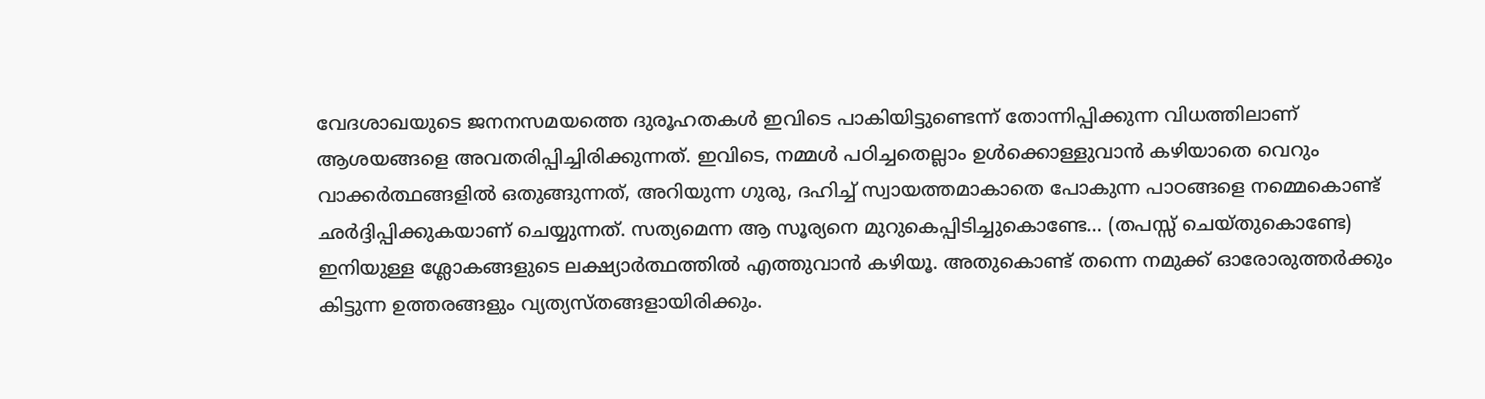വേദശാഖയുടെ ജനനസമയത്തെ ദുരൂഹതകള്‍ ഇവിടെ പാകിയിട്ടുണ്ടെന്ന് തോന്നിപ്പിക്കുന്ന വിധത്തിലാണ് ആശയങ്ങളെ അവതരിപ്പിച്ചിരിക്കുന്നത്. ഇവിടെ, നമ്മള്‍ പഠിച്ചതെല്ലാം ഉള്‍ക്കൊള്ളുവാന്‍ കഴിയാതെ വെറും വാക്കര്‍ത്ഥങ്ങളില്‍ ഒതുങ്ങുന്നത്, അറിയുന്ന ഗുരു, ദഹിച്ച് സ്വായത്തമാകാതെ പോകുന്ന പാഠങ്ങളെ നമ്മെകൊണ്ട് ഛര്‍ദ്ദിപ്പിക്കുകയാണ് ചെയ്യുന്നത്. സത്യമെന്ന ആ സൂര്യനെ മുറുകെപ്പിടിച്ചുകൊണ്ടേ… (തപസ്സ് ചെയ്തുകൊണ്ടേ) ഇനിയുള്ള ശ്ലോകങ്ങളുടെ ലക്ഷ്യാര്‍ത്ഥത്തില്‍ എത്തുവാന്‍ കഴിയൂ. അതുകൊണ്ട് തന്നെ നമുക്ക് ഓരോരുത്തര്‍ക്കും കിട്ടുന്ന ഉത്തരങ്ങളും വ്യത്യസ്തങ്ങളായിരിക്കും.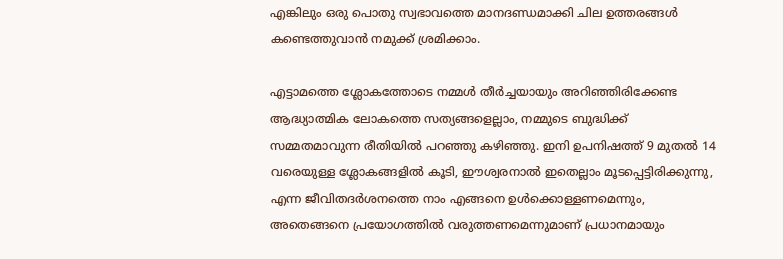എങ്കിലും ഒരു പൊതു സ്വഭാവത്തെ മാനദണ്ഡമാക്കി ചില ഉത്തരങ്ങള്‍ കണ്ടെത്തുവാന്‍ നമുക്ക് ശ്രമിക്കാം.

എട്ടാമത്തെ ശ്ലോകത്തോടെ നമ്മള്‍ തീര്‍ച്ചയായും അറിഞ്ഞിരിക്കേണ്ട ആദ്ധ്യാത്മിക ലോകത്തെ സത്യങ്ങളെല്ലാം, നമ്മുടെ ബുദ്ധിക്ക് സമ്മതമാവുന്ന രീതിയില്‍ പറഞ്ഞു കഴിഞ്ഞു. ഇനി ഉപനിഷത്ത് 9 മുതല്‍ 14 വരെയുള്ള ശ്ലോകങ്ങളില്‍ കൂടി, ഈശ്വരനാല്‍ ഇതെല്ലാം മൂടപ്പെട്ടിരിക്കുന്നു, എന്ന ജീവിതദര്‍ശനത്തെ നാം എങ്ങനെ ഉള്‍ക്കൊള്ളണമെന്നും, അതെങ്ങനെ പ്രയോഗത്തില്‍ വരുത്തണമെന്നുമാണ് പ്രധാനമായും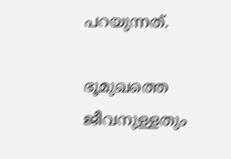പറയുന്നത്.

ഭൂമുഖത്തെ ജീവനുള്ളതും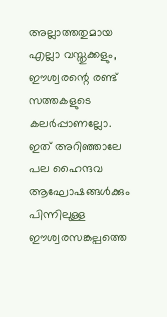അല്ലാത്തതുമായ എല്ലാ വസ്തുക്കളും, ഈശ്വരന്റെ രണ്ട് സത്തകളുടെ കലര്‍പ്പാണല്ലോ. ഇത് അറിഞ്ഞാലേ പല ഹൈന്ദവ ആഘോഷങ്ങള്‍ക്കും പിന്നിലുള്ള ഈശ്വരസങ്കല്പത്തെ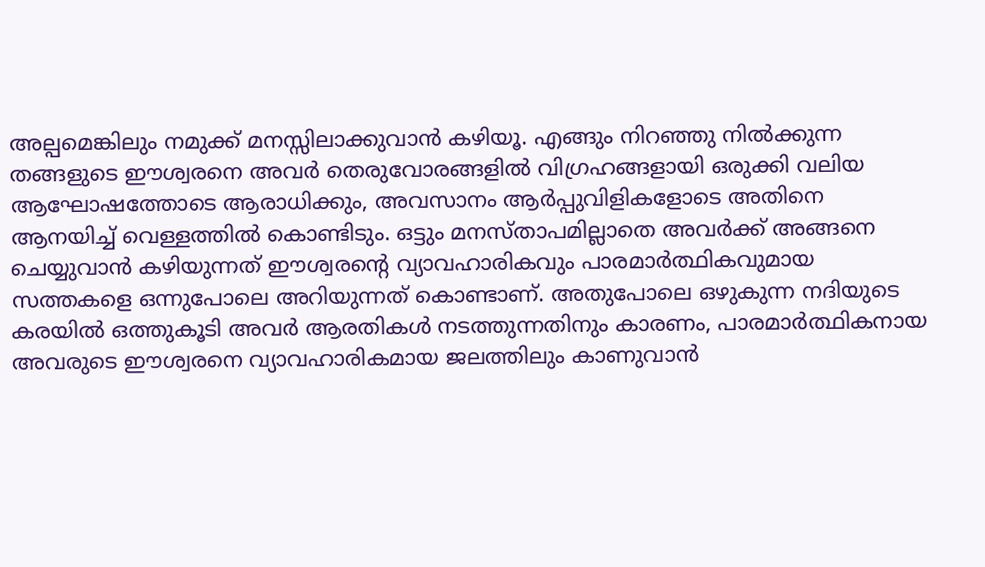അല്പമെങ്കിലും നമുക്ക് മനസ്സിലാക്കുവാന്‍ കഴിയൂ. എങ്ങും നിറഞ്ഞു നില്‍ക്കുന്ന തങ്ങളുടെ ഈശ്വരനെ അവര്‍ തെരുവോരങ്ങളില്‍ വിഗ്രഹങ്ങളായി ഒരുക്കി വലിയ ആഘോഷത്തോടെ ആരാധിക്കും, അവസാനം ആര്‍പ്പുവിളികളോടെ അതിനെ ആനയിച്ച് വെള്ളത്തില്‍ കൊണ്ടിടും. ഒട്ടും മനസ്താപമില്ലാതെ അവര്‍ക്ക് അങ്ങനെ ചെയ്യുവാന്‍ കഴിയുന്നത് ഈശ്വരന്റെ വ്യാവഹാരികവും പാരമാര്‍ത്ഥികവുമായ സത്തകളെ ഒന്നുപോലെ അറിയുന്നത് കൊണ്ടാണ്. അതുപോലെ ഒഴുകുന്ന നദിയുടെ കരയില്‍ ഒത്തുകൂടി അവര്‍ ആരതികള്‍ നടത്തുന്നതിനും കാരണം, പാരമാര്‍ത്ഥികനായ അവരുടെ ഈശ്വരനെ വ്യാവഹാരികമായ ജലത്തിലും കാണുവാന്‍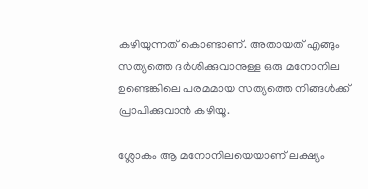കഴിയുന്നത് കൊണ്ടാണ്. അതായത് എങ്ങും സത്യത്തെ ദര്‍ശിക്കുവാനുള്ള ഒരു മനോനില ഉണ്ടെങ്കിലെ പരമമായ സത്യത്തെ നിങ്ങള്‍ക്ക് പ്രാപിക്കുവാന്‍ കഴിയൂ.

ശ്ലോകം ആ മനോനിലയെയാണ് ലക്ഷ്യം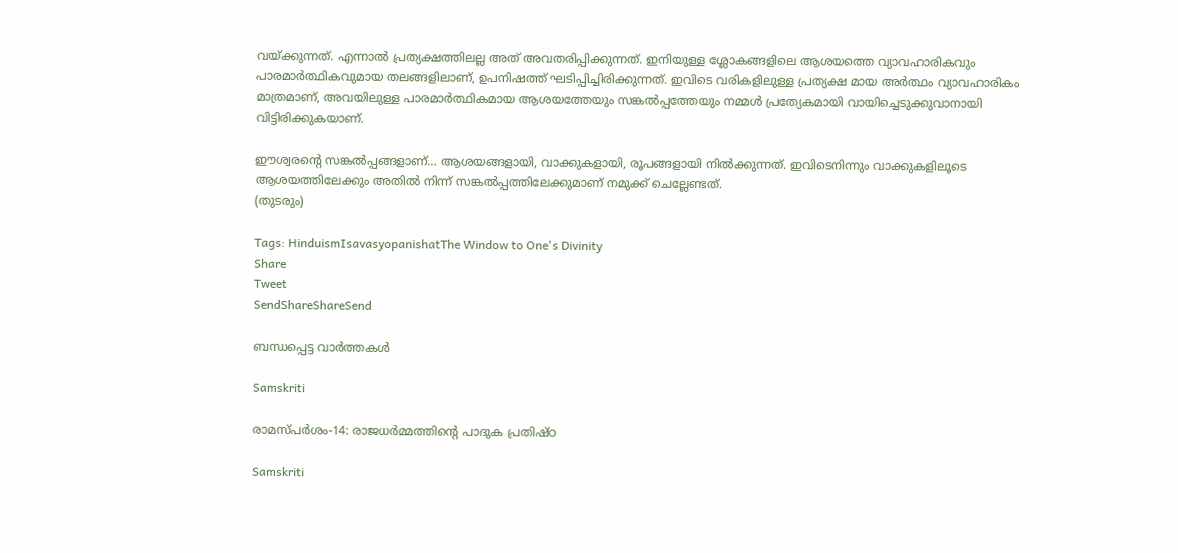വയ്‌ക്കുന്നത്. എന്നാല്‍ പ്രത്യക്ഷത്തിലല്ല അത് അവതരിപ്പിക്കുന്നത്. ഇനിയുള്ള ശ്ലോകങ്ങളിലെ ആശയത്തെ വ്യാവഹാരികവും പാരമാര്‍ത്ഥികവുമായ തലങ്ങളിലാണ്, ഉപനിഷത്ത് ഘടിപ്പിച്ചിരിക്കുന്നത്. ഇവിടെ വരികളിലുള്ള പ്രത്യക്ഷ മായ അര്‍ത്ഥം വ്യാവഹാരികം മാത്രമാണ്, അവയിലുള്ള പാരമാര്‍ത്ഥികമായ ആശയത്തേയും സങ്കല്‍പ്പത്തേയും നമ്മള്‍ പ്രത്യേകമായി വായിച്ചെടുക്കുവാനായി വിട്ടിരിക്കുകയാണ്.

ഈശ്വരന്റെ സങ്കല്‍പ്പങ്ങളാണ്… ആശയങ്ങളായി, വാക്കുകളായി, രൂപങ്ങളായി നില്‍ക്കുന്നത്. ഇവിടെനിന്നും വാക്കുകളിലൂടെ ആശയത്തിലേക്കും അതില്‍ നിന്ന് സങ്കല്‍പ്പത്തിലേക്കുമാണ് നമുക്ക് ചെല്ലേണ്ടത്.
(തുടരും)

Tags: HinduismIsavasyopanishatThe Window to One's Divinity
Share
Tweet
SendShareShareSend

ബന്ധപ്പെട്ട വാര്‍ത്തകള്‍

Samskriti

രാമസ്പര്‍ശം-14: രാജധര്‍മ്മത്തിന്റെ പാദുക പ്രതിഷ്ഠ

Samskriti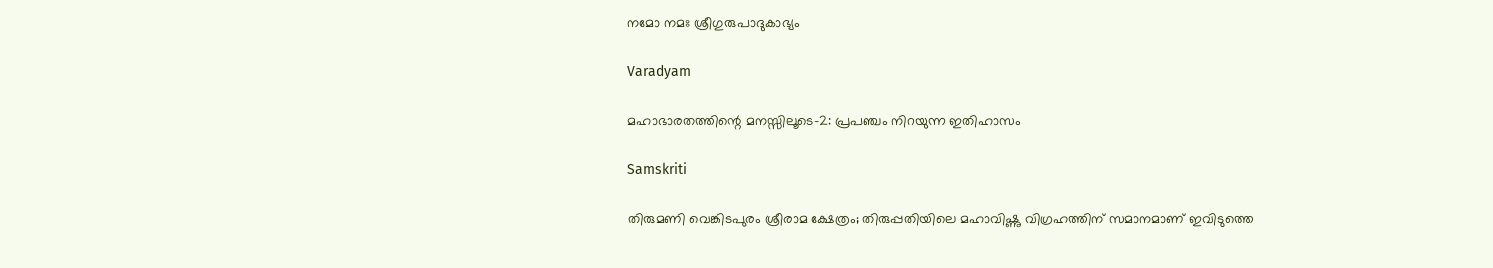നമോ നമഃ ശ്രീഗുരുപാദുകാഭ്യം

Varadyam

മഹാഭാരതത്തിന്റെ മനസ്സിലൂടെ-2: പ്രപഞ്ചം നിറയുന്ന ഇതിഹാസം

Samskriti

തിരുമണി വെങ്കിടപുരം ശ്രീരാമ ക്ഷേത്രം; തിരുപ്പതിയിലെ മഹാവിഷ്ണു വിഗ്രഹത്തിന് സമാനമാണ് ഇവിടുത്തെ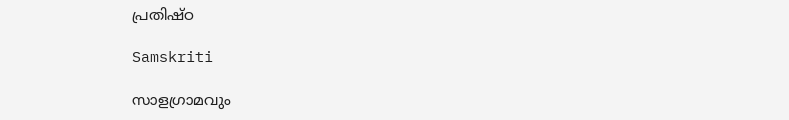പ്രതിഷ്ഠ

Samskriti

സാളഗ്രാമവും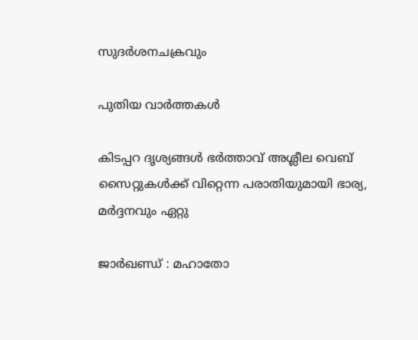സുദര്‍ശനചക്രവും

പുതിയ വാര്‍ത്തകള്‍

കിടപ്പറ ദൃശ്യങ്ങള്‍ ഭര്‍ത്താവ് അശ്ലീല വെബ് സൈറ്റുകള്‍ക്ക് വിറ്റെന്ന പരാതിയുമായി ഭാര്യ, മര്‍ദ്ദനവും ഏറ്റു

ജാര്‍ഖണ്ഡ് : മഹാതോ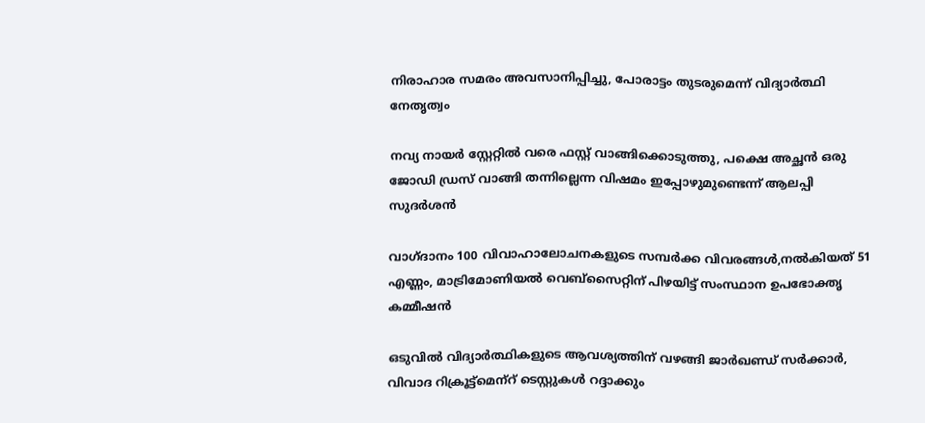നിരാഹാര സമരം അവസാനിപ്പിച്ചു, പോരാട്ടം തുടരുമെന്ന് വിദ്യാര്‍ത്ഥി നേതൃത്വം

നവ്യ നായര്‍ സ്റ്റേറ്റില്‍ വരെ ഫസ്റ്റ് വാങ്ങിക്കൊടുത്തു, പക്ഷെ അച്ഛന്‍ ഒരു ജോഡി ഡ്രസ് വാങ്ങി തന്നില്ലെന്ന വിഷമം ഇപ്പോഴുമുണ്ടെന്ന് ആലപ്പി സുദര്‍ശൻ

വാഗ്ദാനം 100 വിവാഹാലോചനകളുടെ സമ്പര്‍ക്ക വിവരങ്ങള്‍,നല്‍കിയത് 51 എണ്ണം, മാട്രിമോണിയല്‍ വെബ്സൈറ്റിന് പിഴയിട്ട് സംസ്ഥാന ഉപഭോക്തൃ കമ്മീഷന്‍

ഒടുവില്‍ വിദ്യാര്‍ത്ഥികളുടെ ആവശ്യത്തിന് വഴങ്ങി ജാര്‍ഖണ്ഡ് സര്‍ക്കാര്‍, വിവാദ റിക്രൂട്ട്‌മെന്‌റ് ടെസ്റ്റുകള്‍ റദ്ദാക്കും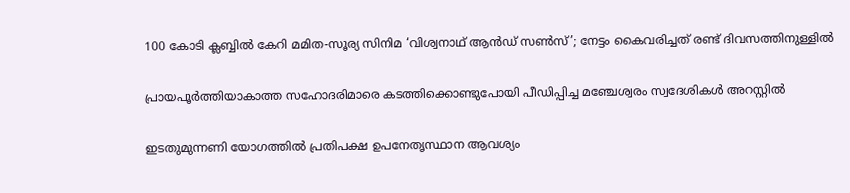100 കോടി ക്ലബ്ബില്‍ കേറി മമിത-സൂര്യ സിനിമ ‘വിശ്വനാഥ് ആൻഡ് സണ്‍സ്’; നേട്ടം കൈവരിച്ചത് രണ്ട് ദിവസത്തിനുള്ളില്‍

പ്രായപൂര്‍ത്തിയാകാത്ത സഹോദരിമാരെ കടത്തിക്കൊണ്ടുപോയി പീഡിപ്പിച്ച മഞ്ചേശ്വരം സ്വദേശികള്‍ അറസ്റ്റില്‍

ഇടതുമുന്നണി യോഗത്തില്‍ പ്രതിപക്ഷ ഉപനേതൃസ്ഥാന ആവശ്യം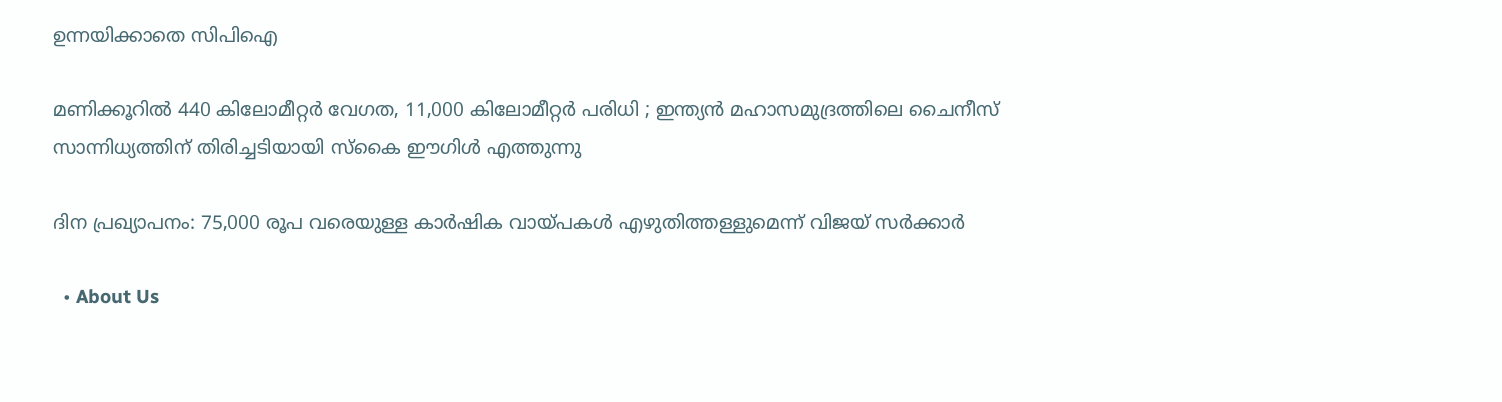ഉന്നയിക്കാതെ സിപിഐ

മണിക്കൂറിൽ 440 കിലോമീറ്റർ വേഗത, 11,000 കിലോമീറ്റർ പരിധി ; ഇന്ത്യൻ മഹാസമുദ്രത്തിലെ ചൈനീസ് സാന്നിധ്യത്തിന് തിരിച്ചടിയായി സ്കൈ ഈഗിൾ എത്തുന്നു

ദിന പ്രഖ്യാപനം: 75,000 രൂപ വരെയുള്ള കാര്‍ഷിക വായ്‌പകള്‍ എഴുതിത്തള്ളുമെന്ന് വിജയ് സര്‍ക്കാര്‍

  • About Us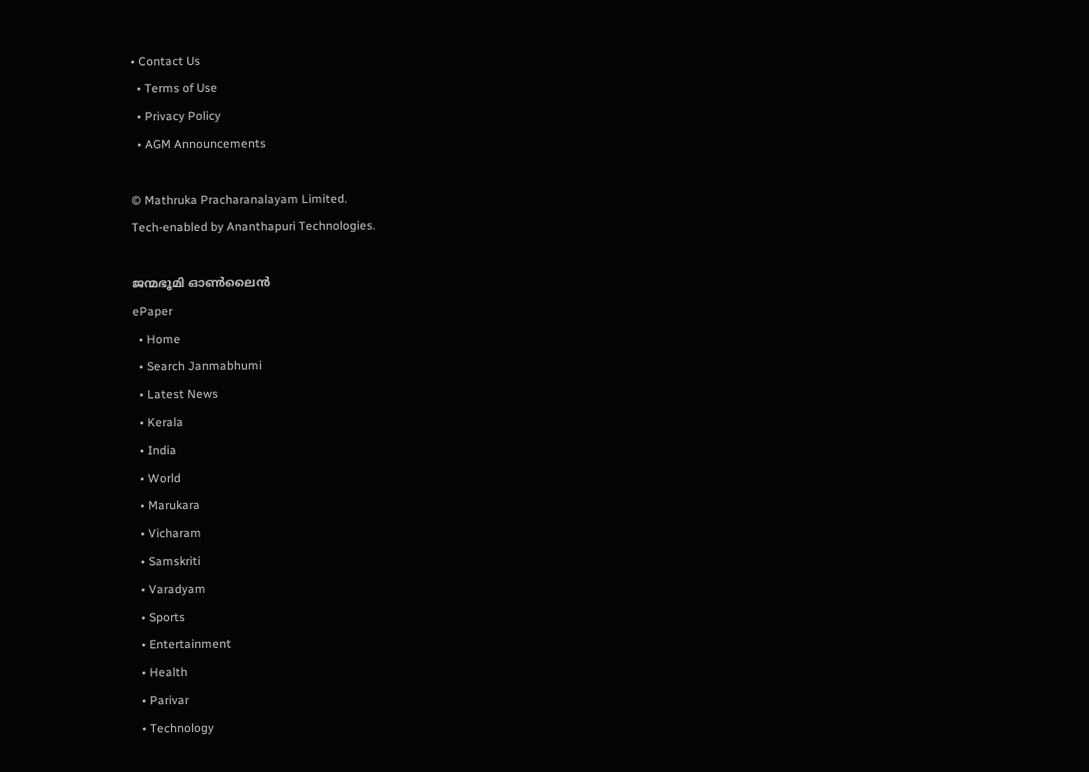• Contact Us
  • Terms of Use
  • Privacy Policy
  • AGM Announcements

© Mathruka Pracharanalayam Limited.
Tech-enabled by Ananthapuri Technologies.

ജന്മഭൂമി ഓണ്‍ലൈന്‍
ePaper
  • Home
  • Search Janmabhumi
  • Latest News
  • Kerala
  • India
  • World
  • Marukara
  • Vicharam
  • Samskriti
  • Varadyam
  • Sports
  • Entertainment
  • Health
  • Parivar
  • Technology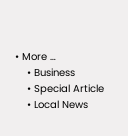• More …
    • Business
    • Special Article
    • Local News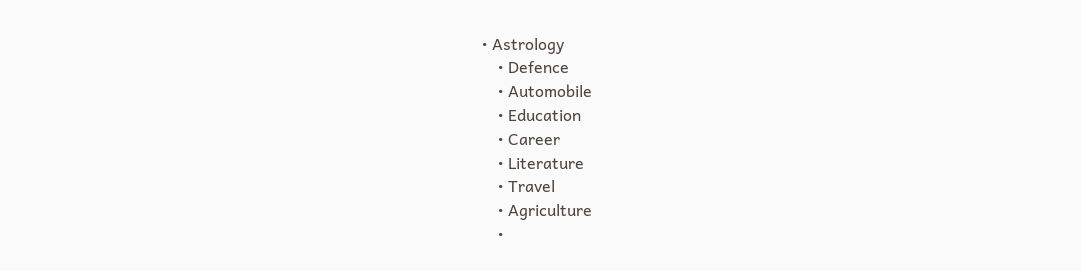• Astrology
    • Defence
    • Automobile
    • Education
    • Career
    • Literature
    • Travel
    • Agriculture
    •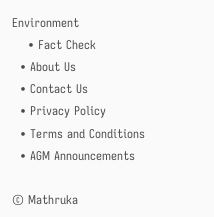Environment
    • Fact Check
  • About Us
  • Contact Us
  • Privacy Policy
  • Terms and Conditions
  • AGM Announcements

© Mathruka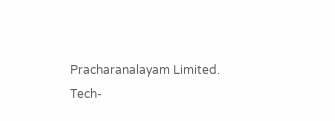Pracharanalayam Limited.
Tech-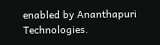enabled by Ananthapuri Technologies.